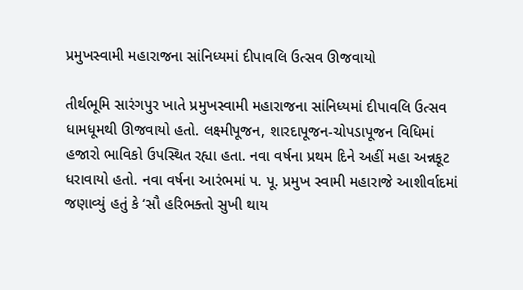પ્રમુખસ્વામી મહારાજના સાંનિધ્યમાં દીપાવલિ ઉત્સવ ઊજવાયો

તીર્થભૂમિ સારંગપુર ખાતે પ્રમુખસ્વામી મહારાજના સાંનિધ્યમાં દીપાવલિ ઉત્સવ ધામધૂમથી ઊજવાયો હતો. લક્ષ્મીપૂજન, શારદાપૂજન-ચોપડાપૂજન વિધિમાં હજારો ભાવિકો ઉપસ્થિત રહ્યા હતા. નવા વર્ષના પ્રથમ દિને અહીં મહા અન્નકૂટ ધરાવાયો હતો. નવા વર્ષના આરંભમાં પ. પૂ. પ્રમુખ સ્વામી મહારાજે આશીર્વાદમાં જણાવ્યું હતું કે ‘સૌ હરિભક્તો સુખી થાય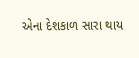એના દેશકાળ સારા થાય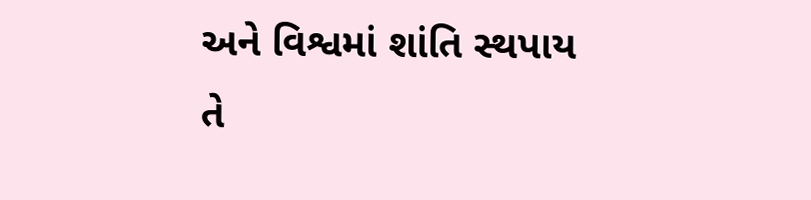અને વિશ્વમાં શાંતિ સ્થપાય તે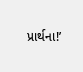પ્રાર્થના!’